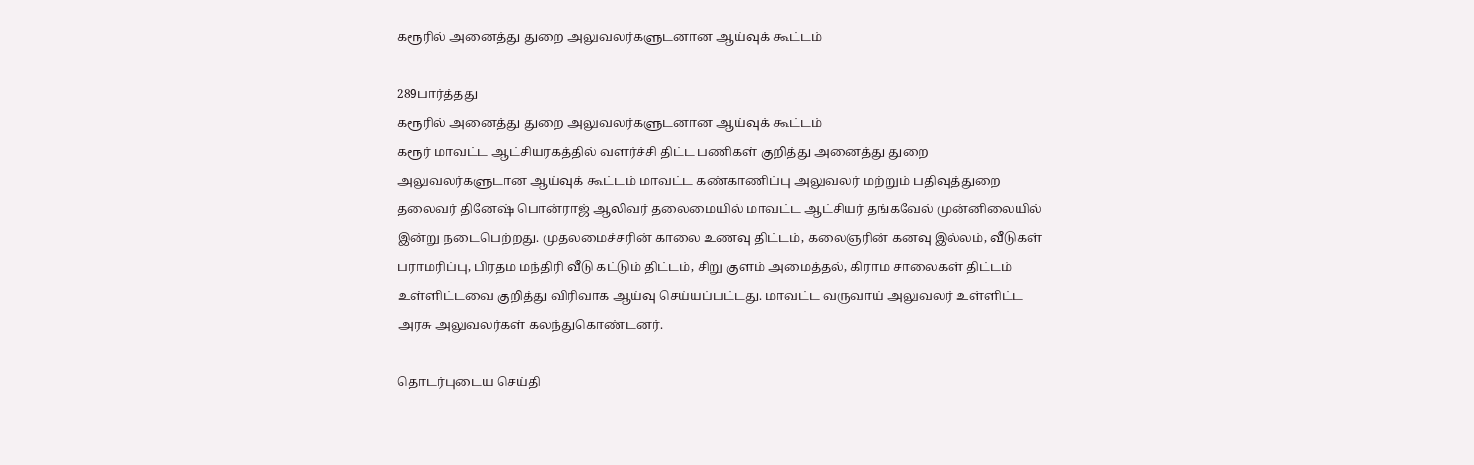கரூரில் அனைத்து துறை அலுவலர்களுடனான ஆய்வுக் கூட்டம்

289பார்த்தது
கரூரில் அனைத்து துறை அலுவலர்களுடனான ஆய்வுக் கூட்டம்
கரூர் மாவட்ட ஆட்சியரகத்தில் வளர்ச்சி திட்ட பணிகள் குறித்து அனைத்து துறை அலுவலர்களுடான ஆய்வுக் கூட்டம் மாவட்ட கண்காணிப்பு அலுவலர் மற்றும் பதிவுத்துறை தலைவர் தினேஷ் பொன்ராஜ் ஆலிவர் தலைமையில் மாவட்ட ஆட்சியர் தங்கவேல் முன்னிலையில் இன்று நடைபெற்றது. முதலமைச்சரின் காலை உணவு திட்டம், கலைஞரின் கனவு இல்லம், வீடுகள் பராமரிப்பு, பிரதம மந்திரி வீடு கட்டும் திட்டம், சிறு குளம் அமைத்தல், கிராம சாலைகள் திட்டம் உள்ளிட்டவை குறித்து விரிவாக ஆய்வு செய்யப்பட்டது. மாவட்ட வருவாய் அலுவலர் உள்ளிட்ட அரசு அலுவலர்கள் கலந்துகொண்டனர்.

தொடர்புடைய செய்தி